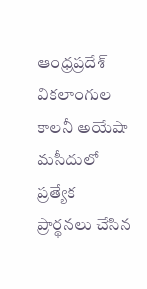ఆంధ్రప్రదేశ్
వికలాంగుల కాలనీ అయేషా మసీదులో ప్రత్యేక ప్రార్థనలు చేసిన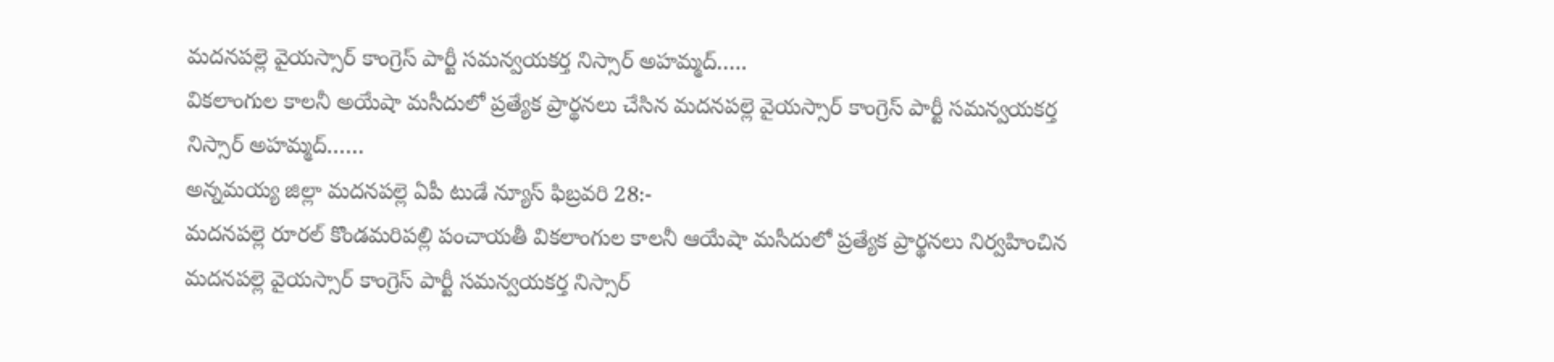మదనపల్లె వైయస్సార్ కాంగ్రెస్ పార్టీ సమన్వయకర్త నిస్సార్ అహమ్మద్…..
వికలాంగుల కాలనీ అయేషా మసీదులో ప్రత్యేక ప్రార్థనలు చేసిన మదనపల్లె వైయస్సార్ కాంగ్రెస్ పార్టీ సమన్వయకర్త నిస్సార్ అహమ్మద్……
అన్నమయ్య జిల్లా మదనపల్లె ఏపీ టుడే న్యూస్ ఫిబ్రవరి 28:-
మదనపల్లె రూరల్ కొండమరిపల్లి పంచాయతీ వికలాంగుల కాలనీ ఆయేషా మసీదులో ప్రత్యేక ప్రార్థనలు నిర్వహించిన మదనపల్లె వైయస్సార్ కాంగ్రెస్ పార్టీ సమన్వయకర్త నిస్సార్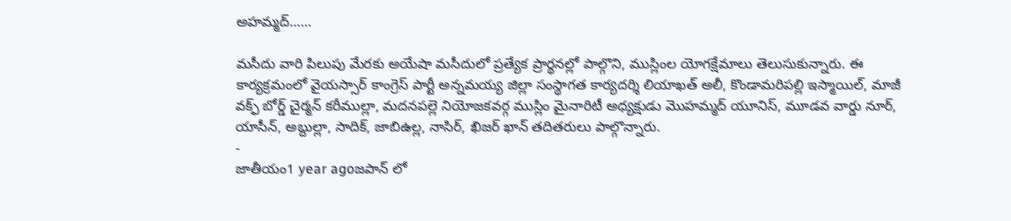అహమ్మద్……

మసీదు వారి పిలుపు మేరకు అయేషా మసీదులో ప్రత్యేక ప్రార్థనల్లో పాల్గొని, ముస్లింల యోగక్షేమాలు తెలుసుకున్నారు. ఈ కార్యక్రమంలో వైయస్సార్ కాంగ్రెస్ పార్టీ అన్నమయ్య జిల్లా సంస్థాగత కార్యదర్శి లియాఖత్ అలీ, కొండామరిపల్లి ఇస్మాయిల్, మాజీ వక్ఫ్ బోర్డ్ చైర్మన్ కరీముల్లా, మదనపల్లె నియోజకవర్గ ముస్లిం మైనారిటీ అధ్యక్షుడు మొహమ్మద్ యూనిస్, మూడవ వార్డు నూర్, యాసీన్, అబ్దుల్లా, సాదిక్, జాబిఉల్ల, నాసిర్, ఖిజర్ ఖాన్ తదితరులు పాల్గొన్నారు.
-
జాతీయం1 year agoజపాన్ లో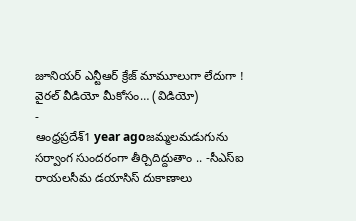జూనియర్ ఎన్టీఆర్ క్రేజ్ మామూలుగా లేదుగా ! వైరల్ వీడియో మీకోసం… (విడియో)
-
ఆంధ్రప్రదేశ్1 year agoజమ్మలమడుగును సర్వాంగ సుందరంగా తీర్చిదిద్దుతాం .. -సీఎస్ఐ రాయలసీమ డయాసిస్ దుకాణాలు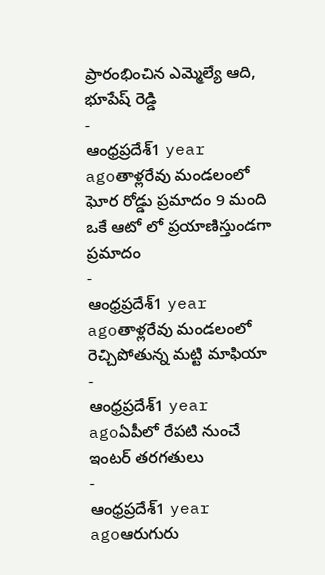ప్రారంభించిన ఎమ్మెల్యే ఆది, భూపేష్ రెడ్డి
-
ఆంధ్రప్రదేశ్1 year agoతాళ్లరేవు మండలంలో ఘోర రోడ్డు ప్రమాదం 9 మంది ఒకే ఆటో లో ప్రయాణిస్తుండగా ప్రమాదం
-
ఆంధ్రప్రదేశ్1 year agoతాళ్లరేవు మండలంలో రెచ్చిపోతున్న మట్టి మాఫియా
-
ఆంధ్రప్రదేశ్1 year agoఏపీలో రేపటి నుంచే ఇంటర్ తరగతులు
-
ఆంధ్రప్రదేశ్1 year agoఆరుగురు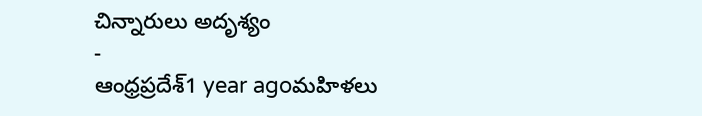చిన్నారులు అదృశ్యం
-
ఆంధ్రప్రదేశ్1 year agoమహిళలు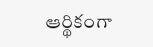ఆర్థికంగా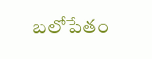బలోపేతం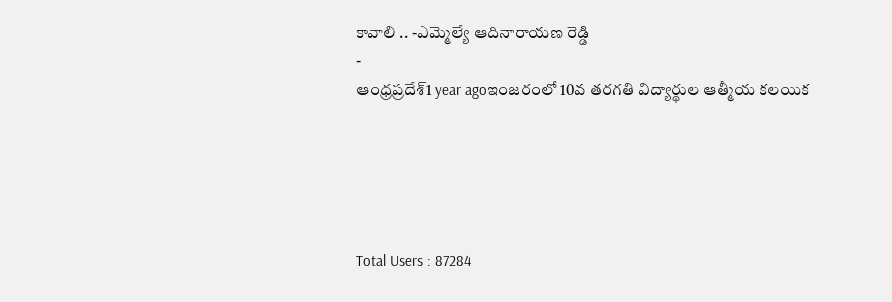కావాలి .. -ఎమ్మెల్యే ఆదినారాయణ రెడ్డి
-
ఆంధ్రప్రదేశ్1 year agoఇంజరంలో 10వ తరగతి విద్యార్థుల ఆత్మీయ కలయిక





Total Users : 87284